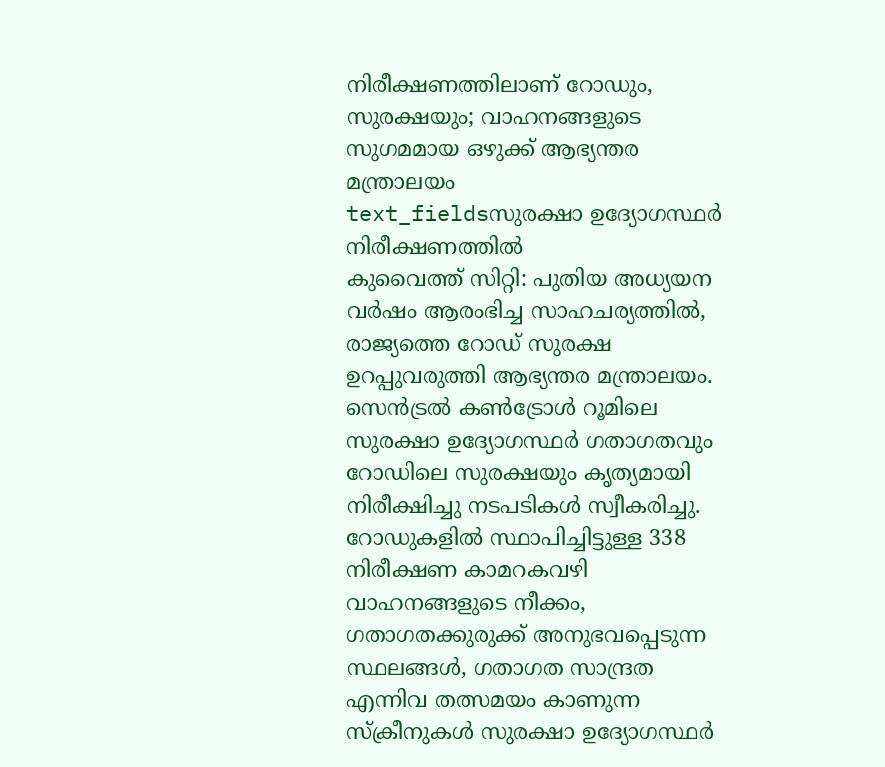നിരീക്ഷണത്തിലാണ് റോഡും, സുരക്ഷയും; വാഹനങ്ങളുടെ സുഗമമായ ഒഴുക്ക് ആഭ്യന്തര മന്ത്രാലയം
text_fieldsസുരക്ഷാ ഉദ്യോഗസ്ഥർ നിരീക്ഷണത്തിൽ
കുവൈത്ത് സിറ്റി: പുതിയ അധ്യയന വർഷം ആരംഭിച്ച സാഹചര്യത്തിൽ, രാജ്യത്തെ റോഡ് സുരക്ഷ ഉറപ്പുവരുത്തി ആഭ്യന്തര മന്ത്രാലയം. സെൻട്രൽ കൺട്രോൾ റൂമിലെ സുരക്ഷാ ഉദ്യോഗസ്ഥർ ഗതാഗതവും റോഡിലെ സുരക്ഷയും കൃത്യമായി നിരീക്ഷിച്ചു നടപടികൾ സ്വീകരിച്ചു.
റോഡുകളിൽ സ്ഥാപിച്ചിട്ടുള്ള 338 നിരീക്ഷണ കാമറകവഴി വാഹനങ്ങളുടെ നീക്കം, ഗതാഗതക്കുരുക്ക് അനുഭവപ്പെടുന്ന സ്ഥലങ്ങൾ, ഗതാഗത സാന്ദ്രത എന്നിവ തത്സമയം കാണുന്ന സ്ക്രീനുകൾ സുരക്ഷാ ഉദ്യോഗസ്ഥർ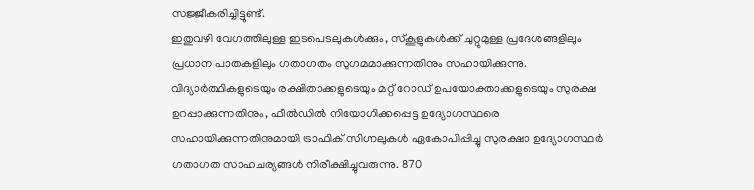സജ്ജീകരിച്ചിട്ടുണ്ട്.
ഇതുവഴി വേഗത്തിലുള്ള ഇടപെടലുകൾക്കും, സ്കൂളുകൾക്ക് ചുറ്റുമുള്ള പ്രദേശങ്ങളിലും പ്രധാന പാതകളിലും ഗതാഗതം സുഗമമാക്കുന്നതിനും സഹായിക്കുന്നു. വിദ്യാർത്ഥികളുടെയും രക്ഷിതാക്കളുടെയും മറ്റ് റോഡ് ഉപയോക്താക്കളുടെയും സുരക്ഷ ഉറപ്പാക്കുന്നതിനും, ഫീൽഡിൽ നിയോഗിക്കപ്പെട്ട ഉദ്യോഗസ്ഥരെ സഹായിക്കുന്നതിനുമായി ട്രാഫിക് സിഗ്നലുകൾ ഏകോപിപ്പിച്ചു സുരക്ഷാ ഉദ്യോഗസ്ഥർ ഗതാഗത സാഹചര്യങ്ങൾ നിരീക്ഷിച്ചുവരുന്നു. 870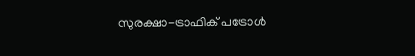സുരക്ഷാ-ട്രാഫിക് പട്രോൾ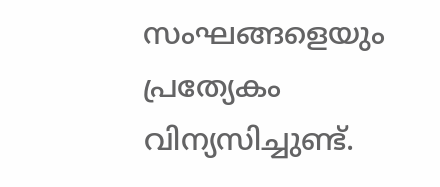സംഘങ്ങളെയും പ്രത്യേകം വിന്യസിച്ചുണ്ട്.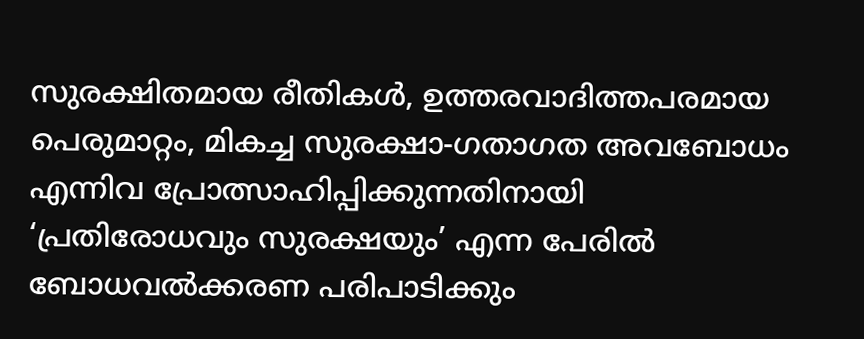സുരക്ഷിതമായ രീതികൾ, ഉത്തരവാദിത്തപരമായ പെരുമാറ്റം, മികച്ച സുരക്ഷാ-ഗതാഗത അവബോധം എന്നിവ പ്രോത്സാഹിപ്പിക്കുന്നതിനായി ‘പ്രതിരോധവും സുരക്ഷയും’ എന്ന പേരിൽ ബോധവൽക്കരണ പരിപാടിക്കും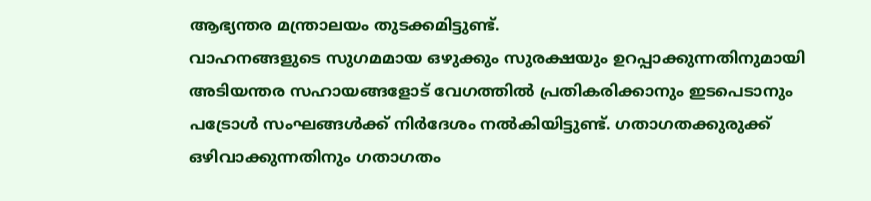ആഭ്യന്തര മന്ത്രാലയം തുടക്കമിട്ടുണ്ട്.
വാഹനങ്ങളുടെ സുഗമമായ ഒഴുക്കും സുരക്ഷയും ഉറപ്പാക്കുന്നതിനുമായി അടിയന്തര സഹായങ്ങളോട് വേഗത്തിൽ പ്രതികരിക്കാനും ഇടപെടാനും പട്രോൾ സംഘങ്ങൾക്ക് നിർദേശം നൽകിയിട്ടുണ്ട്. ഗതാഗതക്കുരുക്ക് ഒഴിവാക്കുന്നതിനും ഗതാഗതം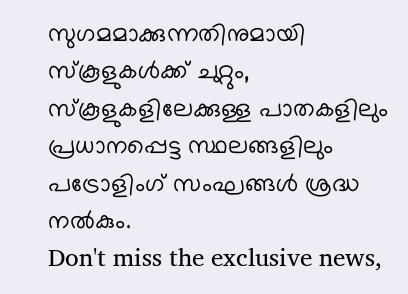സുഗമമാക്കുന്നതിനുമായി സ്കൂളുകൾക്ക് ചുറ്റും, സ്കൂളുകളിലേക്കുള്ള പാതകളിലും പ്രധാനപ്പെട്ട സ്ഥലങ്ങളിലും പട്രോളിംഗ് സംഘങ്ങൾ ശ്രദ്ധ നൽകും.
Don't miss the exclusive news,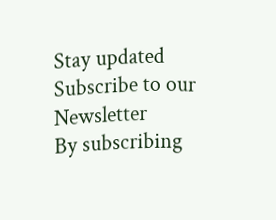Stay updated
Subscribe to our Newsletter
By subscribing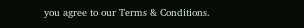you agree to our Terms & Conditions.